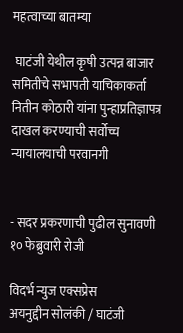महत्वाच्या बातम्या

 घाटंजी येथील कृषी उत्पन्न बाजार समितीचे सभापती याचिकाकर्ता नितीन कोठारी यांना पुन्हाप्रतिज्ञापत्र दाखल करण्याची सर्वोच्च न्यायालयाची परवानगी


- सदर प्रकरणाची पुढील सुनावणी १० फेब्रुवारी रोजी

विदर्भ न्युज एक्सप्रेस
अयनुद्दीन सोलंकी / घाटंजी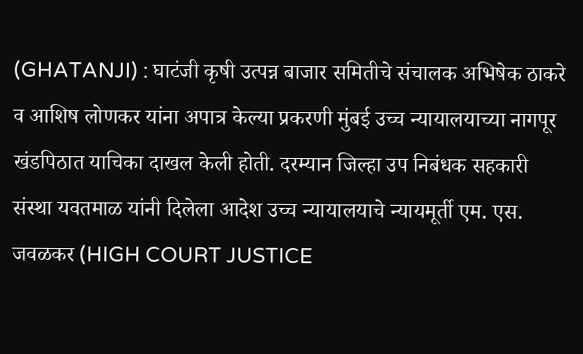(GHATANJI) : घाटंजी कृषी उत्पन्न बाजार समितीचे संचालक अभिषेक ठाकरे व आशिष लोणकर यांना अपात्र केल्या प्रकरणी मुंबई उच्च न्यायालयाच्या नागपूर खंडपिठात याचिका दाखल केली होती. दरम्यान जिल्हा उप निबंधक सहकारी संस्था यवतमाळ यांनी दिलेला आदेश उच्च न्यायालयाचे न्यायमूर्ती एम. एस. जवळकर (HIGH COURT JUSTICE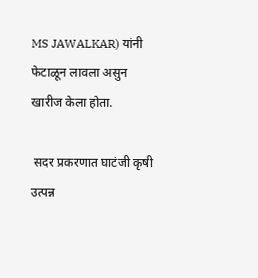MS JAWALKAR) यांनी फेटाळून लावला असुन खारीज केला होता.

 सदर प्रकरणात घाटंजी कृषी उत्पन्न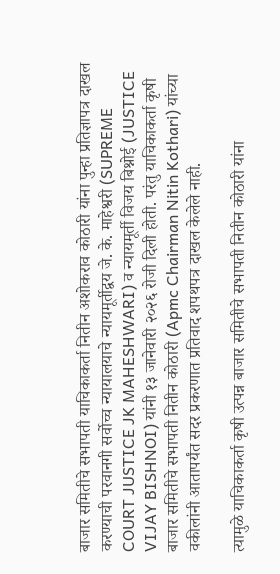बाजार समितीचे सभापती याचिकाकर्ता नितीन अशोकराव कोठारी यांना पुन्हा प्रतिज्ञापत्र दाखल करण्याची परवानगी सर्वोच्च न्यायालयाचे न्यायमूर्तीद्वय जे. के. माहेश्वरी (SUPREME COURT JUSTICE JK MAHESHWARI) व न्यायमूर्ती विजय बिश्नोई (JUSTICE VIJAY BISHNOI) यांनी १३ जानेवारी २०२६ रोजी दिली होती. परंतु याचिकाकर्ता कृषी बाजार समितीचे सभापती नितीन कोठारी (Apmc Chairman Nitin Kothari) यांच्या वकीलांनी आतापर्यंत सदर प्रकरणात प्रतिवाद शपथपत्र दाखल केलेले नाही.

त्यामुळे याचिकाकर्ता कृषी उत्पन्न बाजार समितीचे सभापती नितीन कोठारी यांना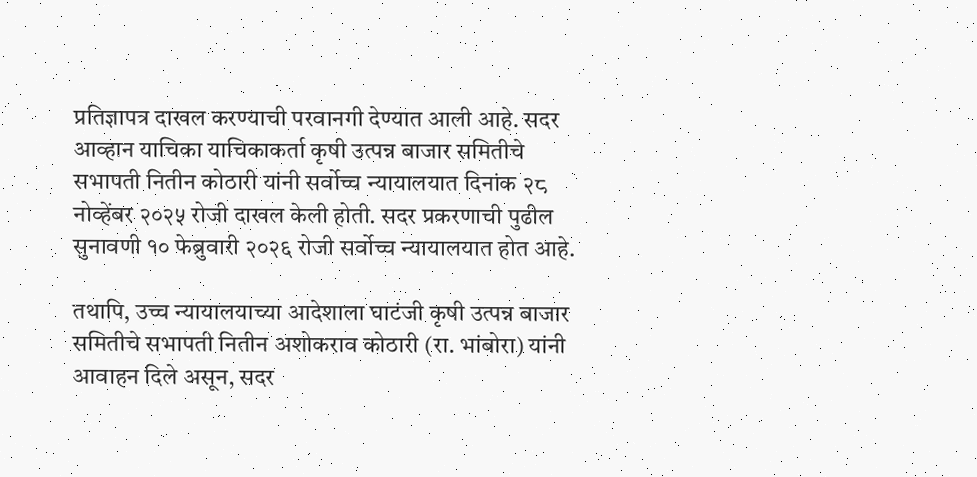प्रतिज्ञापत्र दाखल करण्याची परवानगी देण्यात आली आहे. सदर आव्हान याचिका याचिकाकर्ता कृषी उत्पन्न बाजार समितीचे सभापती नितीन कोठारी यांनी सर्वोच्च न्यायालयात दिनांक २८ नोव्हेंबर २०२५ रोजी दाखल केली होती. सदर प्रकरणाची पुढील सुनावणी १० फेब्रुवारी २०२६ रोजी सर्वोच्च न्यायालयात होत आहे.

तथापि, उच्च न्यायालयाच्या आदेशाला घाटंजी कृषी उत्पन्न बाजार समितीचे सभापती नितीन अशोकराव कोठारी (रा. भांबोरा) यांनी आवाहन दिले असून, सदर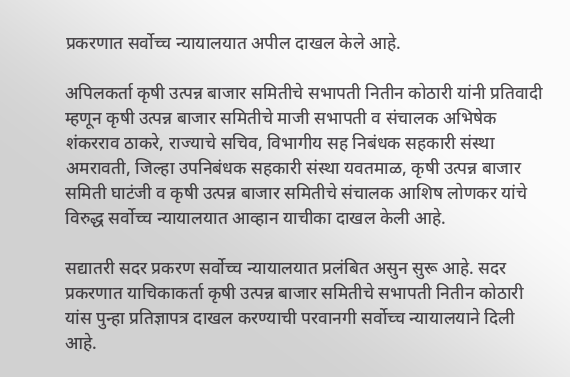प्रकरणात सर्वोच्च न्यायालयात अपील दाखल केले आहे.

अपिलकर्ता कृषी उत्पन्न बाजार समितीचे सभापती नितीन कोठारी यांनी प्रतिवादी म्हणून कृषी उत्पन्न बाजार समितीचे माजी सभापती व संचालक अभिषेक शंकरराव ठाकरे, राज्याचे सचिव, विभागीय सह निबंधक सहकारी संस्था अमरावती, जिल्हा उपनिबंधक सहकारी संस्था यवतमाळ, कृषी उत्पन्न बाजार समिती घाटंजी व कृषी उत्पन्न बाजार समितीचे संचालक आशिष लोणकर यांचे विरुद्ध सर्वोच्च न्यायालयात आव्हान याचीका दाखल केली आहे.

सद्यातरी सदर प्रकरण सर्वोच्च न्यायालयात प्रलंबित असुन सुरू आहे. सदर प्रकरणात याचिकाकर्ता कृषी उत्पन्न बाजार समितीचे सभापती नितीन कोठारी यांस पुन्हा प्रतिज्ञापत्र दाखल करण्याची परवानगी सर्वोच्च न्यायालयाने दिली आहे.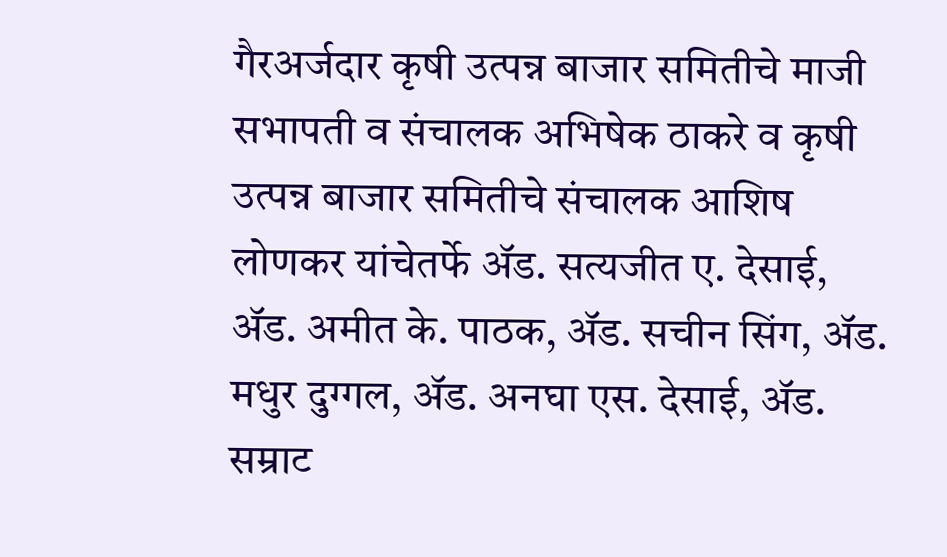गैरअर्जदार कृषी उत्पन्न बाजार समितीचे माजी सभापती व संचालक अभिषेक ठाकरे व कृषी उत्पन्न बाजार समितीचे संचालक आशिष लोणकर यांचेतर्फे ॲड. सत्यजीत ए. देसाई, ॲड. अमीत के. पाठक, ॲड. सचीन सिंग, ॲड. मधुर दुग्गल, ॲड. अनघा एस. देसाई, ॲड. सम्राट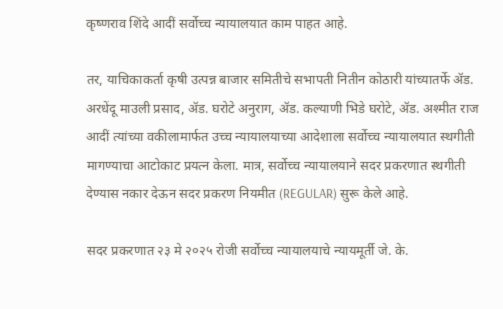कृष्णराव शिंदे आदीं सर्वोच्च न्यायालयात काम पाहत आहे.

तर, याचिकाकर्ता कृषी उत्पन्न बाजार समितीचे सभापती नितीन कोठारी यांच्यातर्फे ॲड. अरधेंदू माउली प्रसाद, ॲड. घरोटे अनुराग, ॲड. कल्याणी भिडे घरोटे, ॲड. अश्मीत राज आदीं त्यांच्या वकीलामार्फत उच्च न्यायालयाच्या आदेशाला सर्वोच्च न्यायालयात स्थगीती मागण्याचा आटोकाट प्रयत्न केला. मात्र, सर्वोच्च न्यायालयाने सदर प्रकरणात स्थगीती देण्यास नकार देऊन सदर प्रकरण नियमीत (REGULAR) सुरू केले आहे.

सदर प्रकरणात २३ मे २०२५ रोजी सर्वोच्च न्यायालयाचे न्यायमूर्ती जे. के.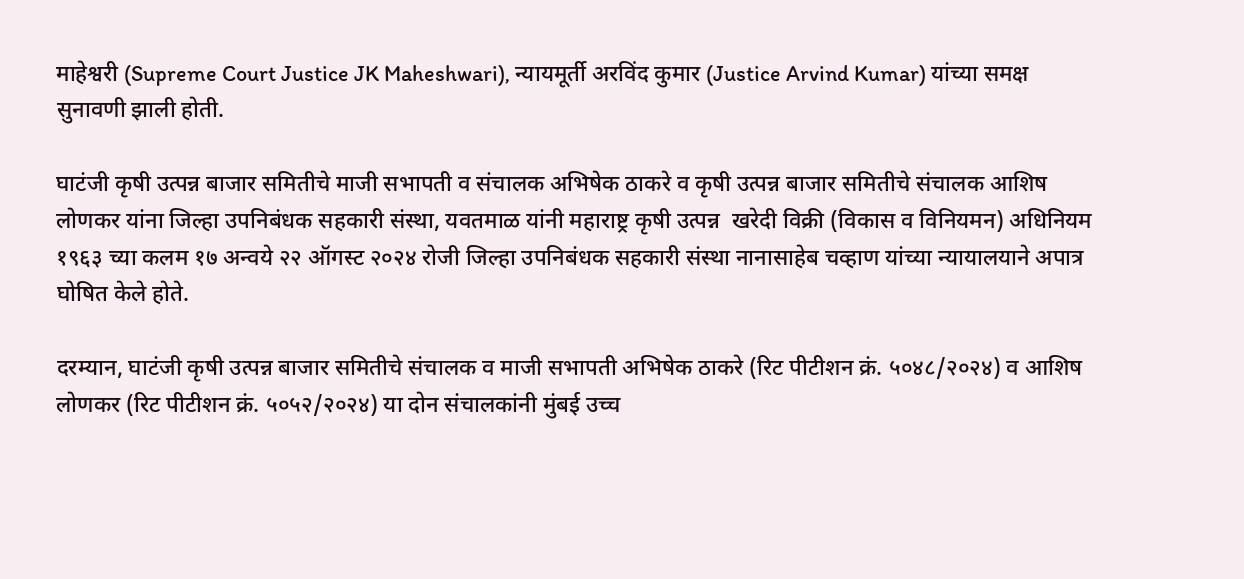माहेश्वरी (Supreme Court Justice JK Maheshwari), न्यायमूर्ती अरविंद कुमार (Justice Arvind Kumar) यांच्या समक्ष सुनावणी झाली होती.

घाटंजी कृषी उत्पन्न बाजार समितीचे माजी सभापती व संचालक अभिषेक ठाकरे व कृषी उत्पन्न बाजार समितीचे संचालक आशिष लोणकर यांना जिल्हा उपनिबंधक सहकारी संस्था, यवतमाळ यांनी महाराष्ट्र कृषी उत्पन्न  खरेदी विक्री (विकास व विनियमन) अधिनियम १९६३ च्या कलम १७ अन्वये २२ ऑगस्ट २०२४ रोजी जिल्हा उपनिबंधक सहकारी संस्था नानासाहेब चव्हाण यांच्या न्यायालयाने अपात्र घोषित केले होते.

दरम्यान, घाटंजी कृषी उत्पन्न बाजार समितीचे संचालक व माजी सभापती अभिषेक ठाकरे (रिट पीटीशन क्रं. ५०४८/२०२४) व आशिष लोणकर (रिट पीटीशन क्रं. ५०५२/२०२४) या दोन संचालकांनी मुंबई उच्च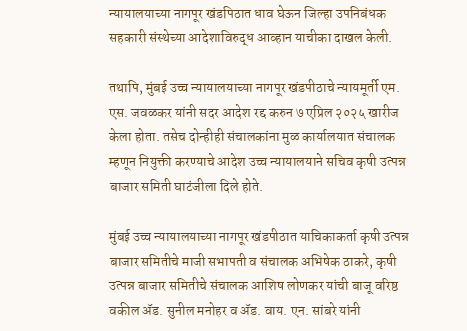न्यायालयाच्या नागपूर खंडपिठात धाव घेऊन जिल्हा उपनिबंधक सहकारी संस्थेच्या आदेशाविरुद्ध आव्हान याचीका दाखल केली.

तथापि, मुंबई उच्च न्यायालयाच्या नागपूर खंडपीठाचे न्यायमूर्ती एम. एस. जवळकर यांनी सदर आदेश रद्द करुन ७ एप्रिल २०२५ खारीज केला होता. तसेच दोन्हीही संचालकांना मुळ कार्यालयात संचालक म्हणून नियुक्ती करण्याचे आदेश उच्च न्यायालयाने सचिव कृषी उत्पन्न बाजार समिती घाटंजीला दिले होते.

मुंबई उच्च न्यायालयाच्या नागपूर खंडपीठात याचिकाकर्ता कृषी उत्पन्न बाजार समितीचे माजी सभापती व संचालक अभिषेक ठाकरे, कृषी उत्पन्न बाजार समितीचे संचालक आशिष लोणकर यांची बाजू वरिष्ठ वकील ॲड. सुनील मनोहर व ॲड. वाय. एन. सांबरे यांनी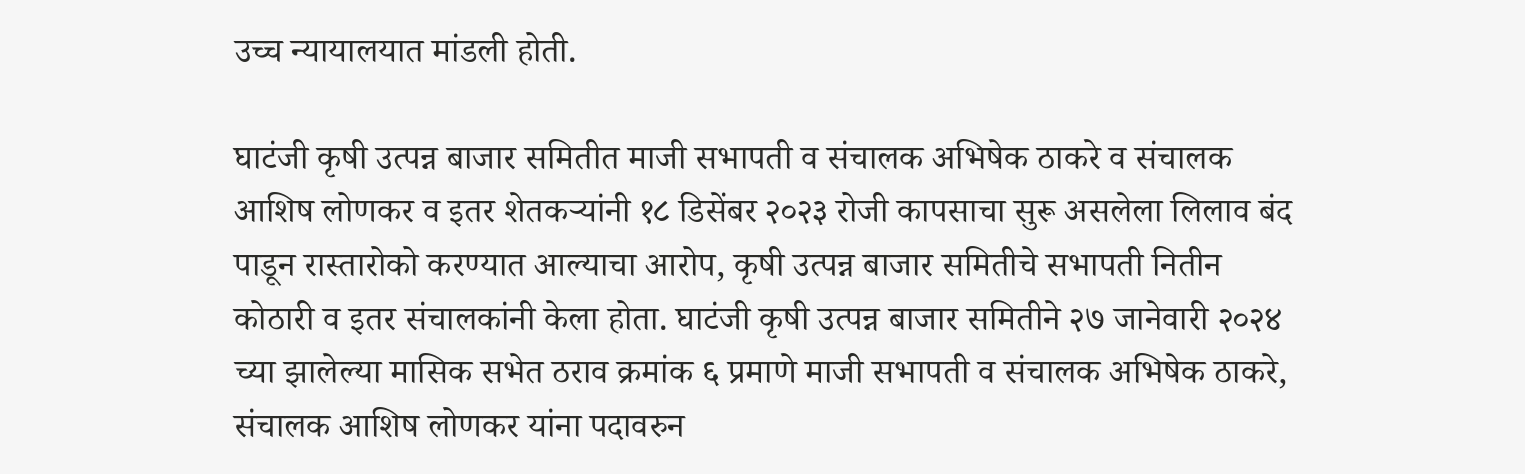उच्च न्यायालयात मांडली होती.

घाटंजी कृषी उत्पन्न बाजार समितीत माजी सभापती व संचालक अभिषेक ठाकरे व संचालक आशिष लोणकर व इतर शेतकऱ्यांनी १८ डिसेंबर २०२३ रोजी कापसाचा सुरू असलेला लिलाव बंद पाडून रास्तारोको करण्यात आल्याचा आरोप, कृषी उत्पन्न बाजार समितीचे सभापती नितीन कोठारी व इतर संचालकांनी केला होता. घाटंजी कृषी उत्पन्न बाजार समितीने २७ जानेवारी २०२४ च्या झालेल्या मासिक सभेत ठराव क्रमांक ६ प्रमाणे माजी सभापती व संचालक अभिषेक ठाकरे, संचालक आशिष लोणकर यांना पदावरुन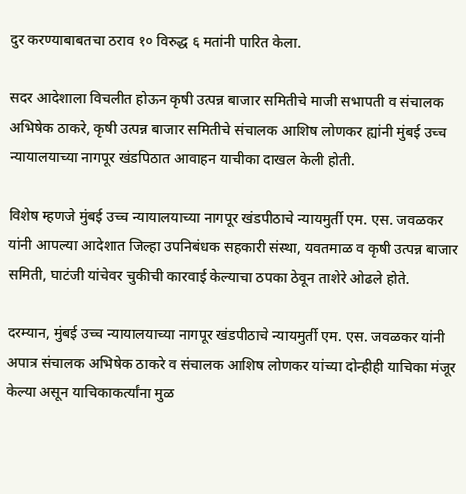दुर करण्याबाबतचा ठराव १० विरुद्ध ६ मतांनी पारित केला.

सदर आदेशाला विचलीत होऊन कृषी उत्पन्न बाजार समितीचे माजी सभापती व संचालक अभिषेक ठाकरे, कृषी उत्पन्न बाजार समितीचे संचालक आशिष लोणकर ह्यांनी मुंबई उच्च न्यायालयाच्या नागपूर खंडपिठात आवाहन याचीका दाखल केली होती.

विशेष म्हणजे मुंबई उच्च न्यायालयाच्या नागपूर खंडपीठाचे न्यायमुर्ती एम. एस. जवळकर यांनी आपल्या आदेशात जिल्हा उपनिबंधक सहकारी संस्था, यवतमाळ व कृषी उत्पन्न बाजार समिती, घाटंजी यांचेवर चुकीची कारवाई केल्याचा ठपका ठेवून ताशेरे ओढले होते.

दरम्यान, मुंबई उच्च न्यायालयाच्या नागपूर खंडपीठाचे न्यायमुर्ती एम. एस. जवळकर यांनी अपात्र संचालक अभिषेक ठाकरे व संचालक आशिष लोणकर यांच्या दोन्हीही याचिका मंजूर केल्या असून याचिकाकर्त्यांना मुळ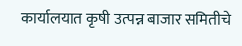कार्यालयात कृषी उत्पन्न बाजार समितीचे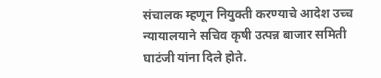संचालक म्हणून नियुक्ती करण्याचे आदेश उच्च न्यायालयाने सचिव कृषी उत्पन्न बाजार समिती घाटंजी यांना दिले होते.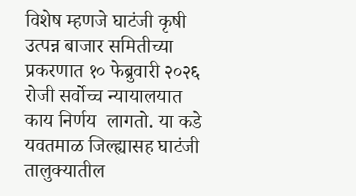विशेष म्हणजे घाटंजी कृषी उत्पन्न बाजार समितीच्या प्रकरणात १० फेब्रुवारी २०२६ रोजी सर्वोच्च न्यायालयात काय निर्णय  लागतो. या कडे यवतमाळ जिल्ह्यासह घाटंजी तालुक्यातील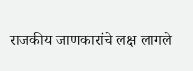राजकीय जाणकारांचे लक्ष लागले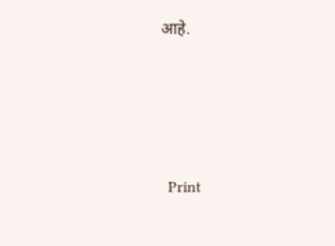आहे.





  Print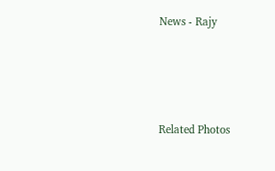News - Rajy




Related Photos